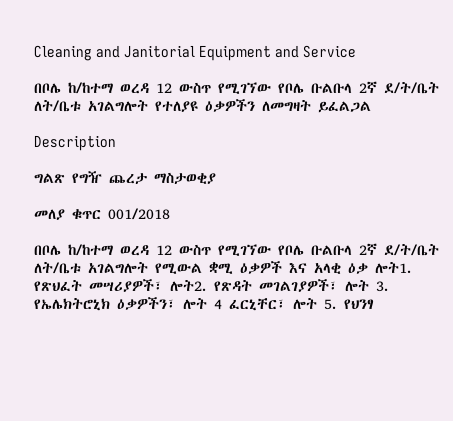Cleaning and Janitorial Equipment and Service

በቦሌ ከ/ከተማ ወረዳ 12 ውስጥ የሚገኘው የቦሌ ቡልቡላ 2ኛ ደ/ት/ቤት ለት/ቤቱ አገልግሎት የተለያዩ ዕቃዎችን ለመግዛት ይፈልጋል

Description

ግልጽ የግዥ ጨረታ ማስታወቂያ

መለያ ቁጥር 001/2018

በቦሌ ከ/ከተማ ወረዳ 12 ውስጥ የሚገኘው የቦሌ ቡልቡላ 2ኛ ደ/ት/ቤት ለት/ቤቱ አገልግሎት የሚውል ቋሚ ዕቃዎች እና አላቂ ዕቃ ሎት1. የጽህፈት መሣሪያዎች፣ ሎት2. የጽዳት መገልገያዎች፣ ሎት 3. የኤሌክትሮኒክ ዕቃዎችን፣ ሎት 4 ፈርኒቸር፣ ሎት 5. የህንፃ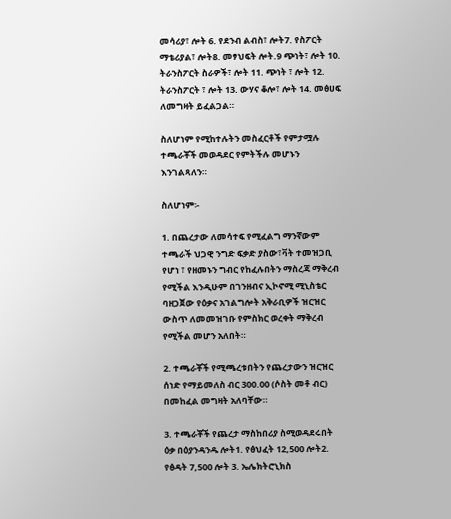መሳሪያ፣ ሎት 6. የደንብ ልብስ፣ ሎት7. የስፖርት ማቴሪያል፣ ሎት8. መፃህፍት ሎት.9 ጭነት፣ ሎት 10. ትራንስፖርት ስራዎች፣ ሎት 11. ጭነት ፣ ሎት 12. ትራንስፖርት ፣ ሎት 13. ውሃና ቆሎ፣ ሎት 14. መፅሀፍ ለመግዛት ይፈልጋል።

ስለሆነም የሚከተሉትን መስፈርቶች የምታሟሉ ተጫራቾች መወዳደር የምትችሉ መሆኑን እንገልጻለን።

ስለሆነም፡-

1. በጨረታው ለመሳተፍ የሚፈልግ ማንኛውም ተጫራች ህጋዊ ንግድ ፍቃድ ያስው፣ቫት ተመዝጋቢ የሆነ ፣ የዘመኑን ግብር የከፈሉበትን ማስረጃ ማቅረብ የሚችል እንዲሁም በገንዘብና ኢኮኖሚ ሚኒስቴር ባዘጋጀው የዕቃና አገልግሎት አቅራቢዎች ዝርዝር ውስጥ ለመመዝገቡ የምስክር ወረቀት ማቅረብ የሚችል መሆን አለበት።

2. ተጫራቾች የሚጫረቱበትን የጨረታውን ዝርዝር ሰነድ የማይመለስ ብር 300.00 (ሶስት መቶ ብር) በመከፈል መግዛት አለባቸው።

3. ተጫራቾች የጨረታ ማስከበሪያ ስሚወዳደሩበት ዕቃ በዕያንዳንዱ ሎት1. የፅህፈት 12,500 ሎት2. የፅዳት 7,500 ሎት 3. ኤሌክትሮኒክስ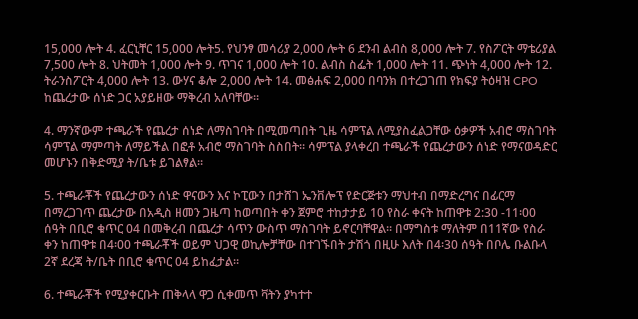15,000 ሎት 4. ፈርኒቸር 15,000 ሎት5. የህንፃ መሳሪያ 2,000 ሎት 6 ደንብ ልብስ 8,000 ሎት 7. የስፖርት ማቴሪያል 7,500 ሎት 8. ህትመት 1,000 ሎት 9. ጥገና 1,000 ሎት 10. ልብስ ስፌት 1,000 ሎት 11. ጭነት 4,000 ሎት 12. ትራንስፖርት 4,000 ሎት 13. ውሃና ቆሎ 2,000 ሎት 14. መፅሐፍ 2,000 በባንክ በተረጋገጠ የክፍያ ትዕዛዝ CPO ከጨረታው ሰነድ ጋር አያይዘው ማቅረብ አለባቸው።

4. ማንኛውም ተጫራች የጨረታ ሰነድ ለማስገባት በሚመጣበት ጊዜ ሳምፕል ለሚያስፈልጋቸው ዕቃዎች አብሮ ማስገባት ሳምፕል ማምጣት ለማይችል በፎቶ አብሮ ማስገባት ስስበት። ሳምፕል ያላቀረበ ተጫራች የጨረታውን ሰነድ የማናወዳድር መሆኑን በቅድሚያ ት/ቤቱ ይገልፃል።

5. ተጫራቾች የጨረታውን ሰነድ ዋናውን እና ኮፒውን በታሸገ ኤንቨሎፕ የድርጅቱን ማህተብ በማድረግና በፊርማ በማረጋገጥ ጨረታው በአዲስ ዘመን ጋዜጣ ከወጣበት ቀን ጀምሮ ተከታታይ 10 የስራ ቀናት ከጠዋቱ 2:30 -11፡00 ሰዓት በቢሮ ቁጥር 04 በመቅረብ በጨረታ ሳጥን ውስጥ ማስገባት ይኖርባቸዋል። በማግስቱ ማለትም በ11ኛው የስራ ቀን ከጠዋቱ በ4፡00 ተጫራቾች ወይም ህጋዊ ወኪሎቻቸው በተገኙበት ታሽጎ በዚሁ እለት በ4፡30 ሰዓት በቦሌ ቡልቡላ 2ኛ ደረጃ ት/ቤት በቢሮ ቁጥር 04 ይከፈታል።

6. ተጫራቾች የሚያቀርቡት ጠቅላላ ዋጋ ሲቀመጥ ቫትን ያካተተ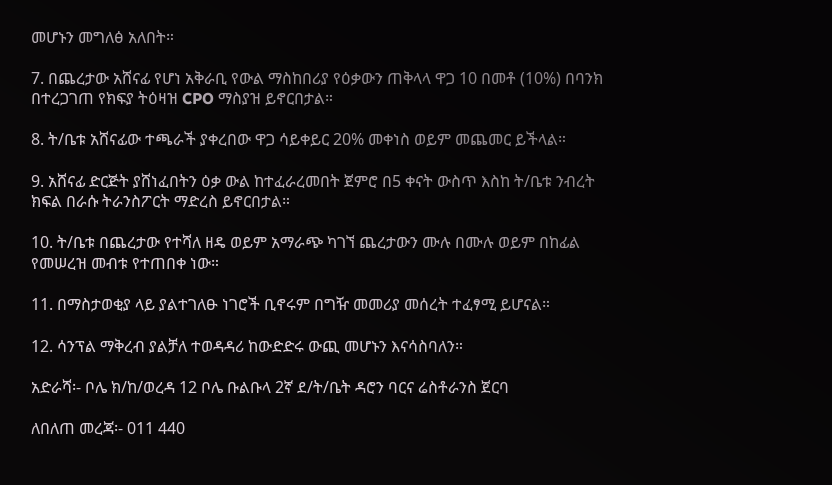መሆኑን መግለፅ አለበት።

7. በጨረታው አሸናፊ የሆነ አቅራቢ የውል ማስከበሪያ የዕቃውን ጠቅላላ ዋጋ 10 በመቶ (10%) በባንክ በተረጋገጠ የክፍያ ትዕዛዝ CPO ማስያዝ ይኖርበታል።

8. ት/ቤቱ አሸናፊው ተጫራች ያቀረበው ዋጋ ሳይቀይር 20% መቀነስ ወይም መጨመር ይችላል።

9. አሸናፊ ድርጅት ያሸነፈበትን ዕቃ ውል ከተፈራረመበት ጀምሮ በ5 ቀናት ውስጥ እስከ ት/ቤቱ ንብረት ክፍል በራሱ ትራንስፖርት ማድረስ ይኖርበታል።

10. ት/ቤቱ በጨረታው የተሻለ ዘዴ ወይም አማራጭ ካገኘ ጨረታውን ሙሉ በሙሉ ወይም በከፊል የመሠረዝ መብቱ የተጠበቀ ነው።

11. በማስታወቂያ ላይ ያልተገለፁ ነገሮች ቢኖሩም በግዥ መመሪያ መሰረት ተፈፃሚ ይሆናል።

12. ሳንፕል ማቅረብ ያልቻለ ተወዳዳሪ ከውድድሩ ውጪ መሆኑን እናሳስባለን።

አድራሻ፡- ቦሌ ክ/ከ/ወረዳ 12 ቦሌ ቡልቡላ 2ኛ ደ/ት/ቤት ዳሮን ባርና ሬስቶራንስ ጀርባ

ለበለጠ መረጃ፡- 011 440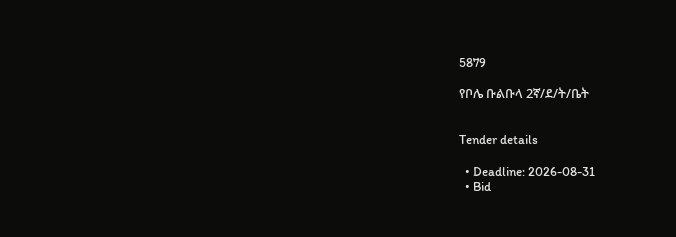5879

የቦሌ ቡልቡላ 2ኛ/ደ/ት/ቤት


Tender details

  • Deadline: 2026-08-31
  • Bid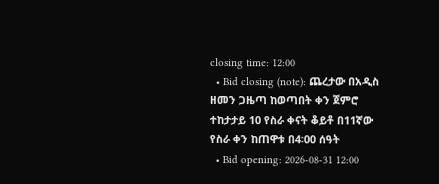closing time: 12:00
  • Bid closing (note): ጨረታው በአዲስ ዘመን ጋዜጣ ከወጣበት ቀን ጀምሮ ተከታታይ 10 የስራ ቀናት ቆይቶ በ11ኛው የስራ ቀን ከጠዋቱ በ4፡00 ሰዓት
  • Bid opening: 2026-08-31 12:00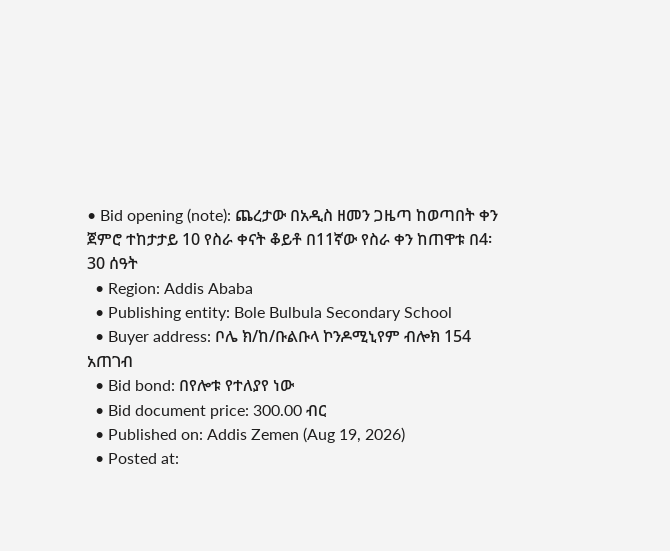• Bid opening (note): ጨረታው በአዲስ ዘመን ጋዜጣ ከወጣበት ቀን ጀምሮ ተከታታይ 10 የስራ ቀናት ቆይቶ በ11ኛው የስራ ቀን ከጠዋቱ በ4፡30 ሰዓት
  • Region: Addis Ababa
  • Publishing entity: Bole Bulbula Secondary School
  • Buyer address: ቦሌ ክ/ከ/ቡልቡላ ኮንዶሚኒየም ብሎክ 154 አጠገብ
  • Bid bond: በየሎቱ የተለያየ ነው
  • Bid document price: 300.00 ብር
  • Published on: Addis Zemen (Aug 19, 2026)
  • Posted at: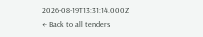2026-08-19T13:31:14.000Z
← Back to all tenders